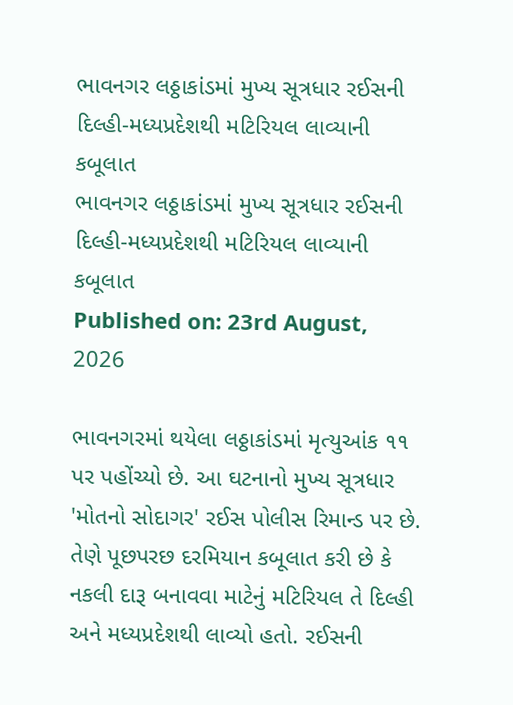ભાવનગર લઠ્ઠાકાંડમાં મુખ્ય સૂત્રધાર રઈસની દિલ્હી-મધ્યપ્રદેશથી મટિરિયલ લાવ્યાની કબૂલાત
ભાવનગર લઠ્ઠાકાંડમાં મુખ્ય સૂત્રધાર રઈસની દિલ્હી-મધ્યપ્રદેશથી મટિરિયલ લાવ્યાની કબૂલાત
Published on: 23rd August, 2026

ભાવનગરમાં થયેલા લઠ્ઠાકાંડમાં મૃત્યુઆંક ૧૧ પર પહોંચ્યો છે. આ ઘટનાનો મુખ્ય સૂત્રધાર 'મોતનો સોદાગર' રઈસ પોલીસ રિમાન્ડ પર છે. તેણે પૂછપરછ દરમિયાન કબૂલાત કરી છે કે નકલી દારૂ બનાવવા માટેનું મટિરિયલ તે દિલ્હી અને મધ્યપ્રદેશથી લાવ્યો હતો. રઈસની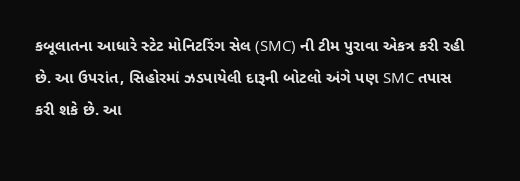કબૂલાતના આધારે સ્ટેટ મોનિટરિંગ સેલ (SMC) ની ટીમ પુરાવા એકત્ર કરી રહી છે. આ ઉપરાંત, સિહોરમાં ઝડપાયેલી દારૂની બોટલો અંગે પણ SMC તપાસ કરી શકે છે. આ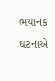ભયાનક ઘટનાએ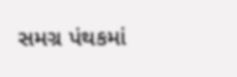સમગ્ર પંથકમાં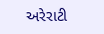અરેરાટી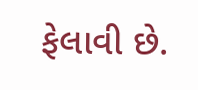ફેલાવી છે.